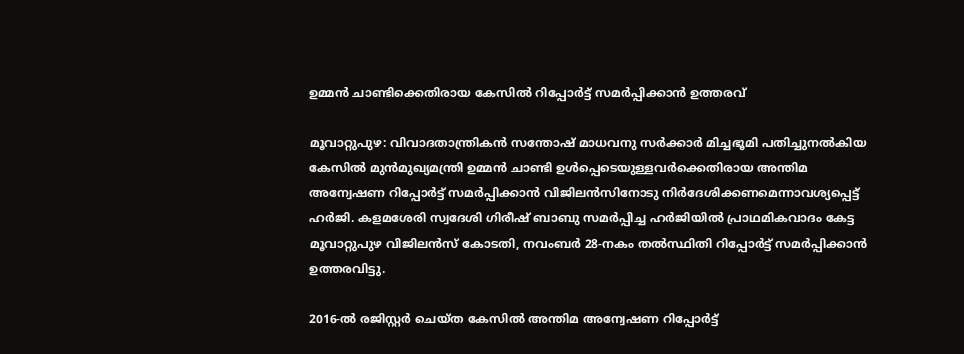ഉമ്മന്‍ ചാണ്ടിക്കെതിരായ കേസില്‍ റിപ്പോര്‍ട്ട് സമര്‍പ്പിക്കാന്‍ ഉത്തരവ്

മൂവാറ്റുപുഴ: വിവാദതാന്ത്രികന്‍ സന്തോഷ് മാധവനു സര്‍ക്കാര്‍ മിച്ചഭൂമി പതിച്ചുനല്‍കിയ കേസില്‍ മുന്‍മുഖ്യമന്ത്രി ഉമ്മന്‍ ചാണ്ടി ഉള്‍പ്പെടെയുള്ളവര്‍ക്കെതിരായ അന്തിമ അന്വേഷണ റിപ്പോര്‍ട്ട് സമര്‍പ്പിക്കാന്‍ വിജിലന്‍സിനോടു നിര്‍ദേശിക്കണമെന്നാവശ്യപ്പെട്ട് ഹര്‍ജി. കളമശേരി സ്വദേശി ഗിരീഷ് ബാബു സമര്‍പ്പിച്ച ഹര്‍ജിയില്‍ പ്രാഥമികവാദം കേട്ട മൂവാറ്റുപുഴ വിജിലന്‍സ് കോടതി, നവംബര്‍ 28-നകം തല്‍സ്ഥിതി റിപ്പോര്‍ട്ട് സമര്‍പ്പിക്കാന്‍ ഉത്തരവിട്ടു.

2016-ല്‍ രജിസ്റ്റര്‍ ചെയ്ത കേസില്‍ അന്തിമ അന്വേഷണ റിപ്പോര്‍ട്ട്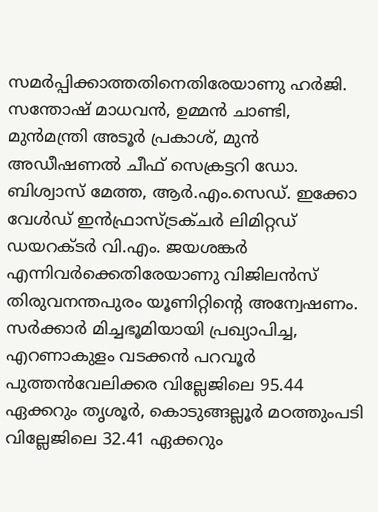സമര്‍പ്പിക്കാത്തതിനെതിരേയാണു ഹര്‍ജി. സന്തോഷ് മാധവന്‍, ഉമ്മന്‍ ചാണ്ടി, മുന്‍മന്ത്രി അടൂര്‍ പ്രകാശ്, മുന്‍ അഡീഷണല്‍ ചീഫ് സെക്രട്ടറി ഡോ. ബിശ്വാസ് മേത്ത, ആര്‍.എം.സെഡ്. ഇക്കോ വേള്‍ഡ് ഇന്‍ഫ്രാസ്ട്രക്ചര്‍ ലിമിറ്റഡ് ഡയറക്ടര്‍ വി.എം. ജയശങ്കര്‍ എന്നിവര്‍ക്കെതിരേയാണു വിജിലന്‍സ് തിരുവനന്തപുരം യൂണിറ്റിന്റെ അന്വേഷണം. സര്‍ക്കാര്‍ മിച്ചഭൂമിയായി പ്രഖ്യാപിച്ച, എറണാകുളം വടക്കന്‍ പറവൂര്‍ പുത്തന്‍വേലിക്കര വില്ലേജിലെ 95.44 ഏക്കറും തൃശൂര്‍, കൊടുങ്ങല്ലൂര്‍ മഠത്തുംപടി വില്ലേജിലെ 32.41 ഏക്കറും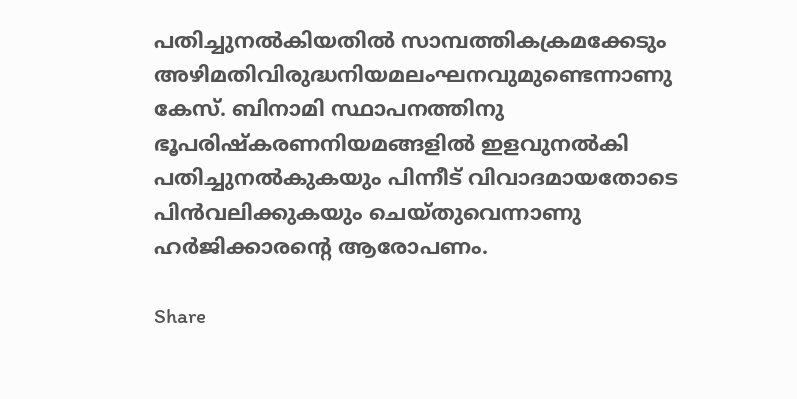പതിച്ചുനല്‍കിയതില്‍ സാമ്പത്തികക്രമക്കേടും അഴിമതിവിരുദ്ധനിയമലംഘനവുമുണ്ടെന്നാണു കേസ്. ബിനാമി സ്ഥാപനത്തിനു ഭൂപരിഷ്‌കരണനിയമങ്ങളില്‍ ഇളവുനല്‍കി പതിച്ചുനല്‍കുകയും പിന്നീട് വിവാദമായതോടെ പിന്‍വലിക്കുകയും ചെയ്തുവെന്നാണു ഹര്‍ജിക്കാരന്റെ ആരോപണം.

Share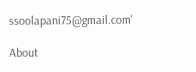ssoolapani75@gmail.com'

About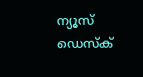ന്യൂസ് ഡെസ്ക്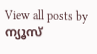View all posts by ന്യൂസ്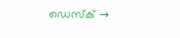ഡെസ്ക് →